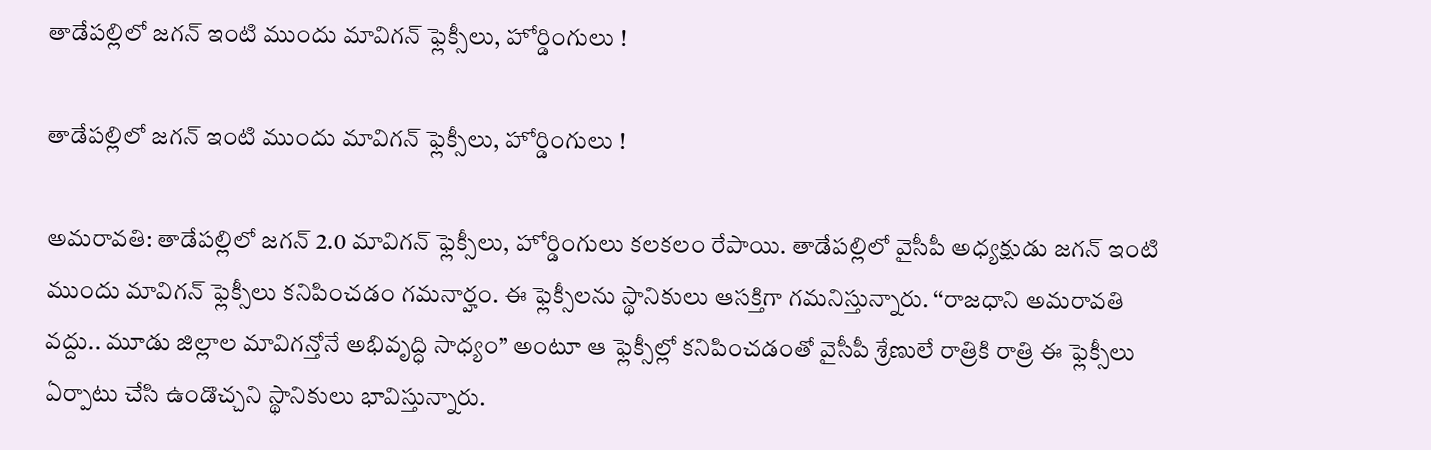తాడేపల్లిలో జగన్ ఇంటి ముందు మావిగన్ ఫ్లెక్సీలు, హోర్డింగులు !

తాడేపల్లిలో జగన్ ఇంటి ముందు మావిగన్ ఫ్లెక్సీలు, హోర్డింగులు !

అమరావతి: తాడేపల్లిలో జగన్ 2.0 మావిగన్ ఫ్లెక్సీలు, హోర్డింగులు కలకలం రేపాయి. తాడేపల్లిలో వైసీపీ అధ్యక్షుడు జగన్ ఇంటి ముందు మావిగన్ ఫ్లెక్సీలు కనిపించడం గమనార్హం. ఈ ఫ్లెక్సీలను స్థానికులు ఆసక్తిగా గమనిస్తున్నారు. ‘‘రాజధాని అమరావతి వద్దు.. మూడు జిల్లాల మావిగన్తోనే అభివృద్ధి సాధ్యం’’ అంటూ ఆ ఫ్లెక్సీల్లో కనిపించడంతో వైసీపీ శ్రేణులే రాత్రికి రాత్రి ఈ ఫ్లెక్సీలు ఏర్పాటు చేసి ఉండొచ్చని స్థానికులు భావిస్తున్నారు.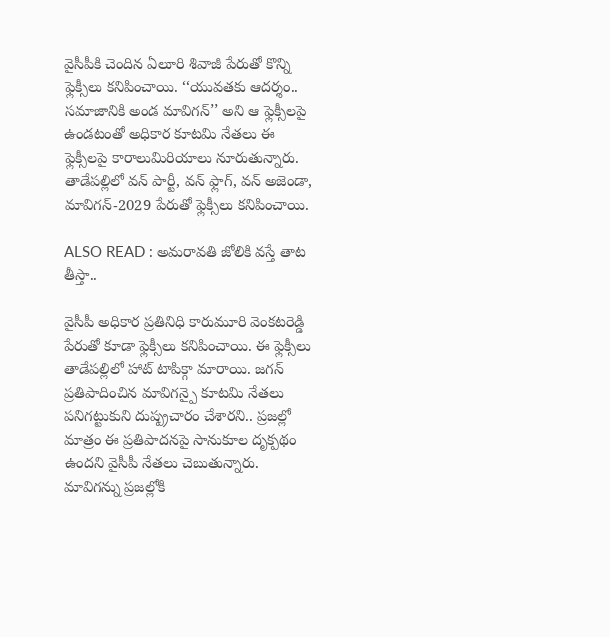వైసీపీకి చెందిన ఏలూరి శివాజీ పేరుతో కొన్ని ఫ్లెక్సీలు కనిపించాయి. ‘‘యువతకు ఆదర్శం.. సమాజానికి అండ మావిగన్’’ అని ఆ ఫ్లెక్సీలపై ఉండటంతో అధికార కూటమి నేతలు ఈ ఫ్లెక్సీలపై కారాలుమిరియాలు నూరుతున్నారు. తాడేపల్లిలో వన్ పార్టీ, వన్ ఫ్లాగ్, వన్ అజెండా, మావిగన్-2029 పేరుతో ఫ్లెక్సీలు కనిపించాయి.

ALSO READ : అమరావతి జోలికి వస్తే తాట తీస్తా..

వైసీపీ అధికార ప్రతినిధి కారుమూరి వెంకటరెడ్డి పేరుతో కూడా ఫ్లెక్సీలు కనిపించాయి. ఈ ఫ్లెక్సీలు తాడేపల్లిలో హాట్ టాపిక్గా మారాయి. జగన్ ప్రతిపాదించిన మావిగన్పై కూటమి నేతలు పనిగట్టుకుని దుష్ప్రచారం చేశారని.. ప్రజల్లో మాత్రం ఈ ప్రతిపాదనపై సానుకూల దృక్పథం ఉందని వైసీపీ నేతలు చెబుతున్నారు. మావిగన్ను ప్రజల్లోకి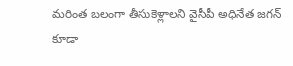మరింత బలంగా తీసుకెళ్లాలని వైసీపీ అధినేత జగన్ కూడా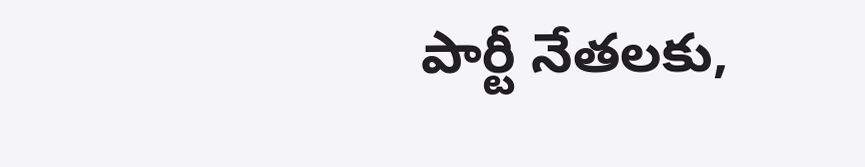పార్టీ నేతలకు,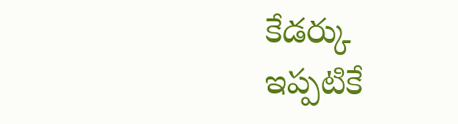కేడర్కు ఇప్పటికే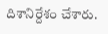దిశానిర్దేశం చేశారు.